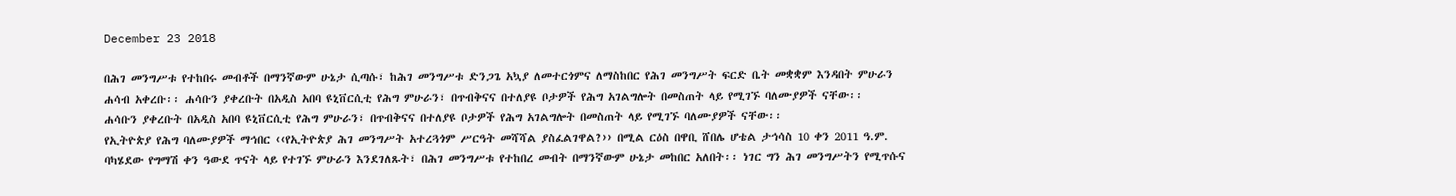December 23 2018

በሕገ መንግሥቱ የተከበሩ መብቶች በማንኛውም ሁኔታ ሲጣሱ፣ ከሕገ መንግሥቱ ድንጋጌ አኳያ ለመተርጎምና ለማስከበር የሕገ መንግሥት ፍርድ ቤት መቋቋም እንዳበት ምሁራን ሐሳብ አቀረቡ፡፡ ሐሳቡን ያቀረቡት በአዲስ አበባ ዩኒቨርሲቲ የሕግ ምሁራን፣ በጥብቅናና በተለያዩ ቦታዎች የሕግ አገልግሎት በመስጠት ላይ የሚገኙ ባለሙያዎች ናቸው፡፡
ሐሳቡን ያቀረቡት በአዲስ አበባ ዩኒቨርሲቲ የሕግ ምሁራን፣ በጥብቅናና በተለያዩ ቦታዎች የሕግ አገልግሎት በመስጠት ላይ የሚገኙ ባለሙያዎች ናቸው፡፡
የኢትዮጵያ የሕግ ባለሙያዎች ማኅበር ‹‹የኢትዮጵያ ሕገ መንግሥት አተረጓጎም ሥርዓት መሻሻል ያስፈልገዋል?›› በሚል ርዕስ በዋቢ ሸበሌ ሆቴል ታኅሳስ 10 ቀን 2011 ዓ.ም. ባካሄደው የግማሽ ቀን ዓውደ ጥናት ላይ የተገኙ ምሁራን እንደገለጹት፣ በሕገ መንግሥቱ የተከበረ መብት በማንኛውም ሁኔታ መከበር አለበት፡፡ ነገር ግን ሕገ መንግሥትን የሚጥሱና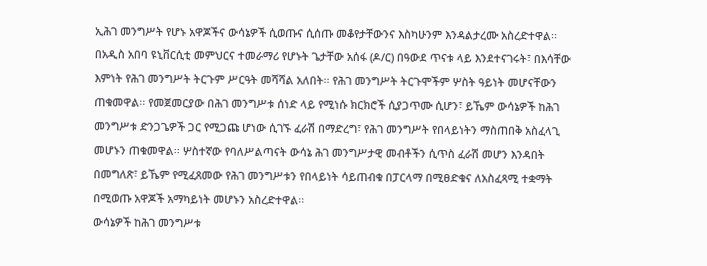ኢሕገ መንግሥት የሆኑ አዋጆችና ውሳኔዎች ሲወጡና ሲሰጡ መቆየታቸውንና እስካሁንም እንዳልታረሙ አስረድተዋል፡፡
በአዲስ አበባ ዩኒቨርሲቲ መምህርና ተመራማሪ የሆኑት ጌታቸው አሰፋ (ዶ/ር) በዓውደ ጥናቱ ላይ እንደተናገሩት፣ በእሳቸው እምነት የሕገ መንግሥት ትርጉም ሥርዓት መሻሻል አለበት፡፡ የሕገ መንግሥት ትርጉሞችም ሦስት ዓይነት መሆናቸውን ጠቁመዋል፡፡ የመጀመርያው በሕገ መንግሥቱ ሰነድ ላይ የሚነሱ ክርክሮች ሲያጋጥሙ ሲሆን፣ ይኼም ውሳኔዎች ከሕገ መንግሥቱ ድንጋጌዎች ጋር የሚጋጩ ሆነው ሲገኙ ፈራሽ በማድረግ፣ የሕገ መንግሥት የበላይነትን ማስጠበቅ አስፈላጊ መሆኑን ጠቁመዋል፡፡ ሦስተኛው የባለሥልጣናት ውሳኔ ሕገ መንግሥታዊ መብቶችን ሲጥስ ፈራሽ መሆን እንዳበት በመግለጽ፣ ይኼም የሚፈጸመው የሕገ መንግሥቱን የበላይነት ሳይጠብቁ በፓርላማ በሚፀድቁና ለአስፈጻሚ ተቋማት በሚወጡ አዋጆች አማካይነት መሆኑን አስረድተዋል፡፡
ውሳኔዎች ከሕገ መንግሥቱ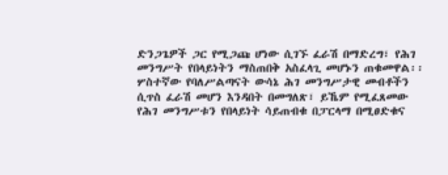ድንጋጌዎች ጋር የሚጋጩ ሆነው ሲገኙ ፈራሽ በማድረግ፣ የሕገ መንግሥት የበላይነትን ማስጠበቅ አስፈላጊ መሆኑን ጠቁመዋል፡፡ ሦስተኛው የባለሥልጣናት ውሳኔ ሕገ መንግሥታዊ መብቶችን ሲጥስ ፈራሽ መሆን እንዳበት በመግለጽ፣ ይኼም የሚፈጸመው የሕገ መንግሥቱን የበላይነት ሳይጠብቁ በፓርላማ በሚፀድቁና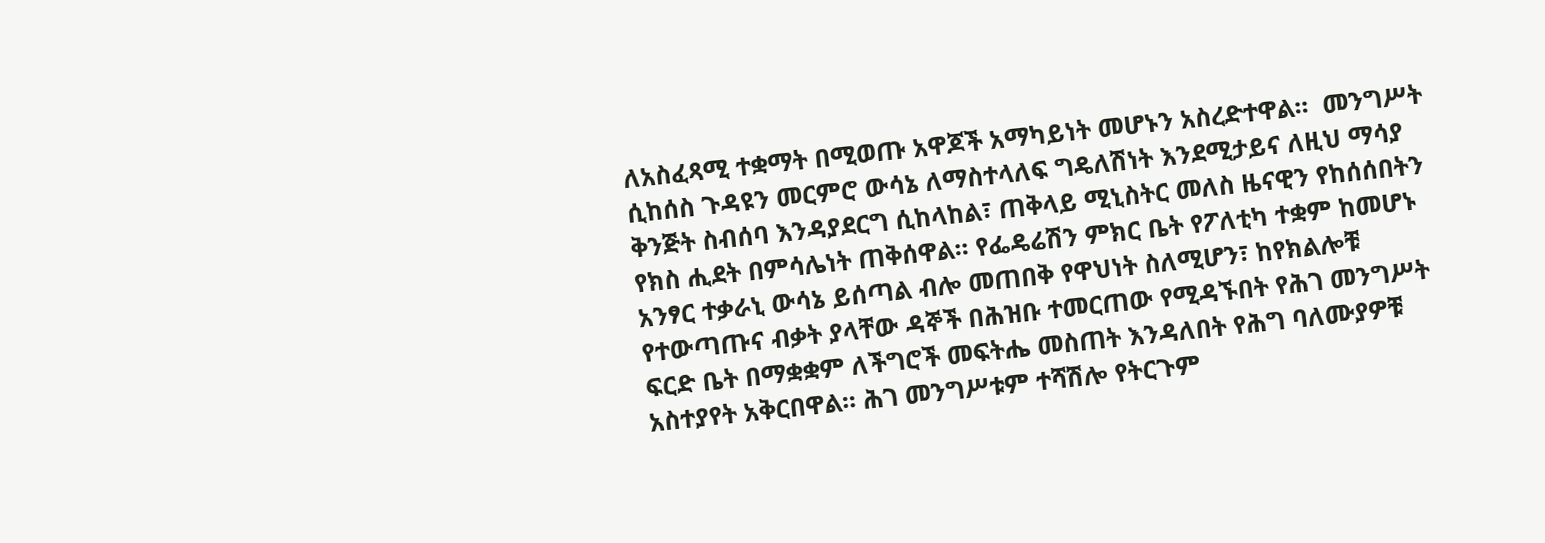ለአስፈጻሚ ተቋማት በሚወጡ አዋጆች አማካይነት መሆኑን አስረድተዋል፡፡  መንግሥት ሲከሰስ ጉዳዩን መርምሮ ውሳኔ ለማስተላለፍ ግዴለሽነት እንደሚታይና ለዚህ ማሳያ ቅንጅት ስብሰባ እንዳያደርግ ሲከላከል፣ ጠቅላይ ሚኒስትር መለስ ዜናዊን የከሰሰበትን የክስ ሒደት በምሳሌነት ጠቅሰዋል፡፡ የፌዴሬሽን ምክር ቤት የፖለቲካ ተቋም ከመሆኑ አንፃር ተቃራኒ ውሳኔ ይሰጣል ብሎ መጠበቅ የዋህነት ስለሚሆን፣ ከየክልሎቹ የተውጣጡና ብቃት ያላቸው ዳኞች በሕዝቡ ተመርጠው የሚዳኙበት የሕገ መንግሥት ፍርድ ቤት በማቋቋም ለችግሮች መፍትሔ መስጠት እንዳለበት የሕግ ባለሙያዎቹ አስተያየት አቅርበዋል፡፡ ሕገ መንግሥቱም ተሻሽሎ የትርጉም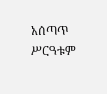አሰጣጥ ሥርዓቱም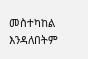መስተካከል እንዳለበትም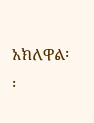አክለዋል፡፡